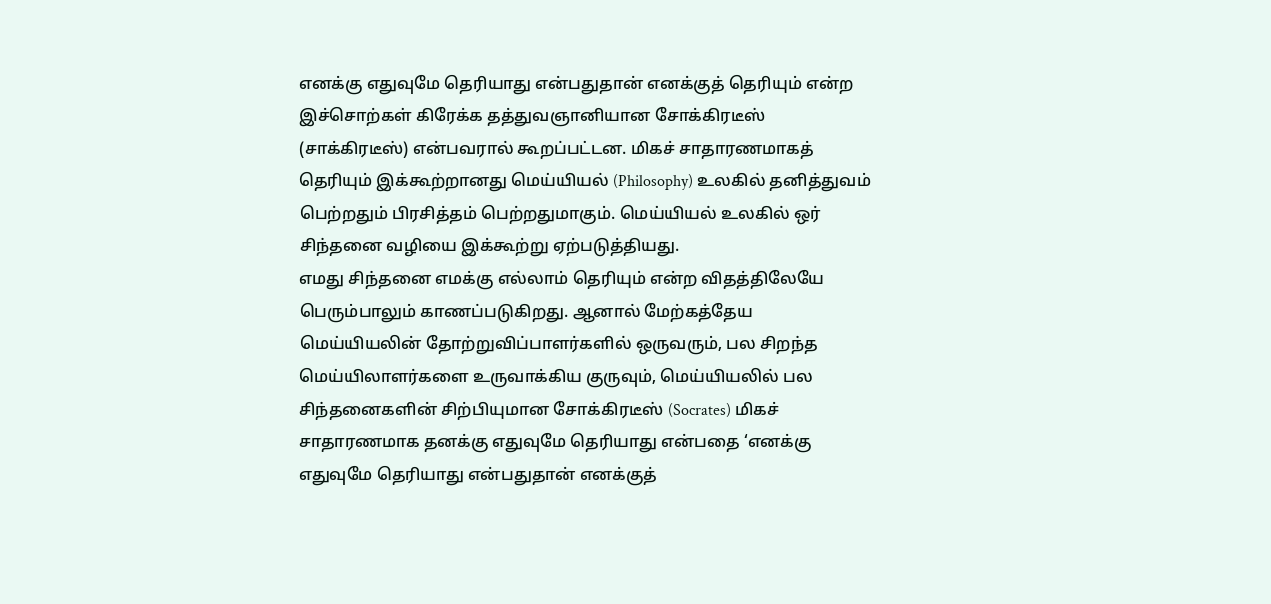எனக்கு எதுவுமே தெரியாது என்பதுதான் எனக்குத் தெரியும் என்ற இச்சொற்கள் கிரேக்க தத்துவஞானியான சோக்கிரடீஸ் (சாக்கிரடீஸ்) என்பவரால் கூறப்பட்டன. மிகச் சாதாரணமாகத் தெரியும் இக்கூற்றானது மெய்யியல் (Philosophy) உலகில் தனித்துவம் பெற்றதும் பிரசித்தம் பெற்றதுமாகும். மெய்யியல் உலகில் ஒர் சிந்தனை வழியை இக்கூற்று ஏற்படுத்தியது.
எமது சிந்தனை எமக்கு எல்லாம் தெரியும் என்ற விதத்திலேயே பெரும்பாலும் காணப்படுகிறது. ஆனால் மேற்கத்தேய மெய்யியலின் தோற்றுவிப்பாளர்களில் ஒருவரும், பல சிறந்த மெய்யிலாளர்களை உருவாக்கிய குருவும், மெய்யியலில் பல சிந்தனைகளின் சிற்பியுமான சோக்கிரடீஸ் (Socrates) மிகச் சாதாரணமாக தனக்கு எதுவுமே தெரியாது என்பதை ‘எனக்கு எதுவுமே தெரியாது என்பதுதான் எனக்குத்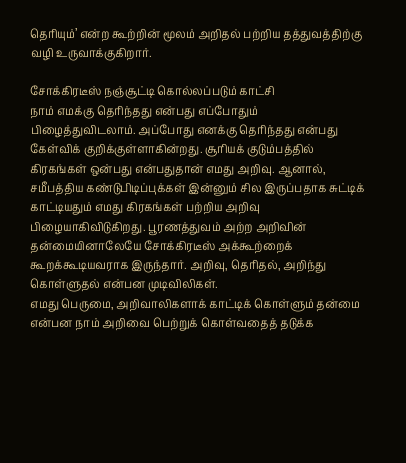தெரியும்’ என்ற கூற்றின் மூலம் அறிதல் பற்றிய தத்துவத்திற்கு வழி உருவாக்குகிறார்.

சோக்கிரடீஸ் நஞ்சூட்டி கொல்லப்படும் காட்சி
நாம் எமக்கு தெரிந்தது என்பது எப்போதும் பிழைத்துவிடலாம். அப்போது எனக்கு தெரிந்தது என்பது கேள்விக் குறிக்குள்ளாகின்றது. சூரியக் குடும்பத்தில் கிரகங்கள் ஒன்பது என்பதுதான் எமது அறிவு. ஆனால், சமீபத்திய கண்டுபிடிப்புக்கள் இன்னும் சில இருப்பதாக சுட்டிக் காட்டியதும் எமது கிரகங்கள் பற்றிய அறிவு பிழையாகிவிடுகிறது. பூரணத்துவம் அற்ற அறிவின் தன்மையினாலேயே சோக்கிரடீஸ் அக்கூற்றைக் கூறக்கூடியவராக இருந்தார். அறிவு, தெரிதல், அறிந்து கொள்ளுதல் என்பன முடிவிலிகள்.
எமது பெருமை, அறிவாலிகளாக் காட்டிக் கொள்ளும் தன்மை என்பன நாம் அறிவை பெற்றுக் கொள்வதைத் தடுக்க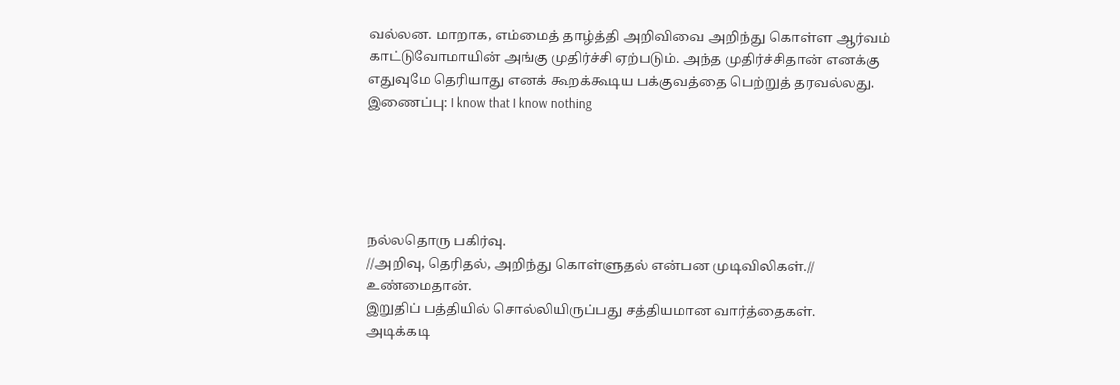வல்லன. மாறாக, எம்மைத் தாழ்த்தி அறிவிவை அறிந்து கொள்ள ஆர்வம் காட்டுவோமாயின் அங்கு முதிர்ச்சி ஏற்படும். அந்த முதிர்ச்சிதான் எனக்கு எதுவுமே தெரியாது எனக் கூறக்கூடிய பக்குவத்தை பெற்றுத் தரவல்லது.
இணைப்பு: I know that I know nothing





நல்லதொரு பகிர்வு.
//அறிவு, தெரிதல், அறிந்து கொள்ளுதல் என்பன முடிவிலிகள்.//
உண்மைதான்.
இறுதிப் பத்தியில் சொல்லியிருப்பது சத்தியமான வார்த்தைகள்.
அடிக்கடி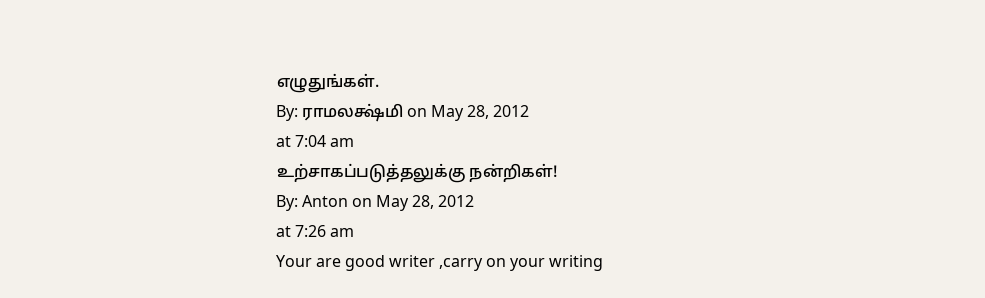எழுதுங்கள்.
By: ராமலக்ஷ்மி on May 28, 2012
at 7:04 am
உற்சாகப்படுத்தலுக்கு நன்றிகள்!
By: Anton on May 28, 2012
at 7:26 am
Your are good writer ,carry on your writing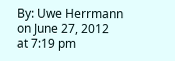By: Uwe Herrmann on June 27, 2012
at 7:19 pm